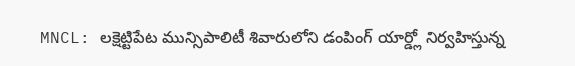MNCL: లక్షెట్టిపేట మున్సిపాలిటీ శివారులోని డంపింగ్ యార్డ్లో నిర్వహిస్తున్న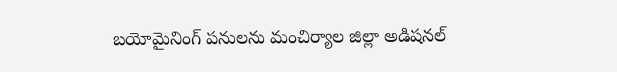బయోమైనింగ్ పనులను మంచిర్యాల జిల్లా అడిషనల్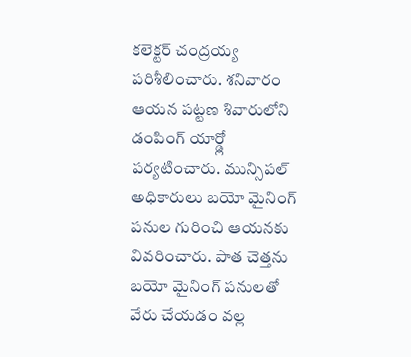కలెక్టర్ చంద్రయ్య పరిశీలించారు. శనివారం ఆయన పట్టణ శివారులోని డంపింగ్ యార్డ్లో పర్యటించారు. మున్సిపల్ అధికారులు బయో మైనింగ్ పనుల గురించి ఆయనకు వివరించారు. పాత చెత్తను బయో మైనింగ్ పనులతో వేరు చేయడం వల్ల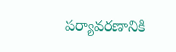పర్యావరణానికి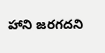హాని జరగదని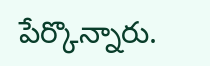పేర్కొన్నారు.